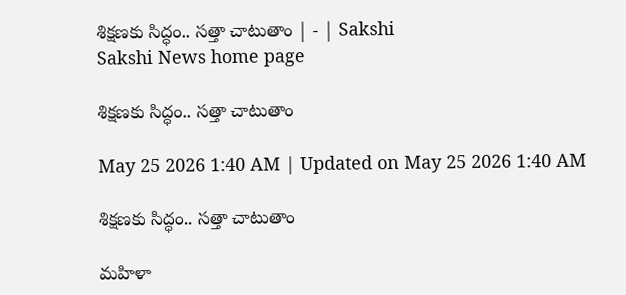శిక్షణకు సిద్ధం.. సత్తా చాటుతాం | - | Sakshi
Sakshi News home page

శిక్షణకు సిద్ధం.. సత్తా చాటుతాం

May 25 2026 1:40 AM | Updated on May 25 2026 1:40 AM

శిక్షణకు సిద్ధం.. సత్తా చాటుతాం

మహిళా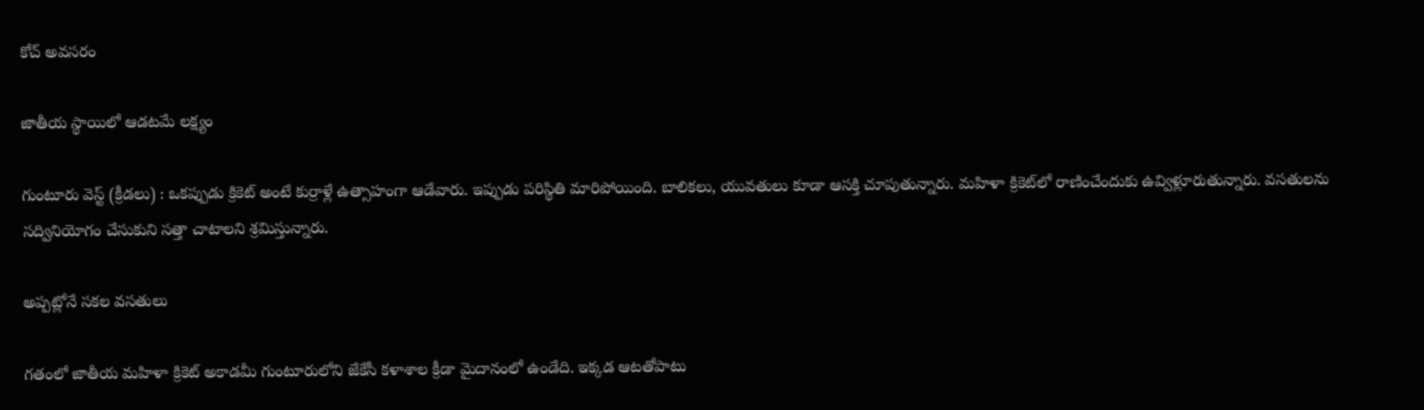కోచ్‌ అవసరం

జాతీయ స్థాయిలో ఆడటమే లక్ష్యం

గుంటూరు వెస్ట్‌ (క్రీడలు) : ఒకప్పుడు క్రికెట్‌ అంటే కుర్రాళ్లే ఉత్సాహంగా ఆడేవారు. ఇప్పుడు పరిస్థితి మారిపోయింది. బాలికలు, యువతులు కూడా ఆసక్తి చూపుతున్నారు. మహిళా క్రికెట్‌లో రాణించేందుకు ఉవ్విళ్లూరుతున్నారు. వసతులను సద్వినియోగం చేసుకుని సత్తా చాటాలని శ్రమిస్తున్నారు.

అప్పట్లోనే సకల వసతులు

గతంలో జాతీయ మహిళా క్రికెట్‌ అకాడమీ గుంటూరులోని జేకేసీ కళాశాల క్రీడా మైదానంలో ఉండేది. ఇక్కడ ఆటతోపాటు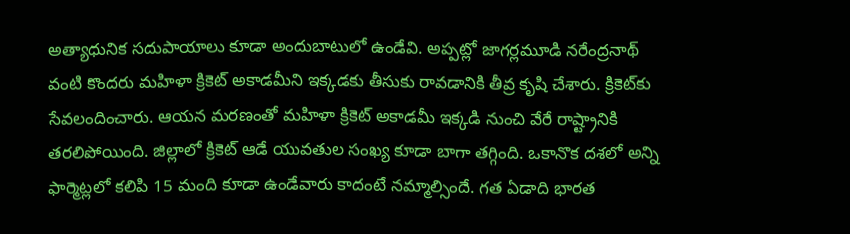అత్యాధునిక సదుపాయాలు కూడా అందుబాటులో ఉండేవి. అప్పట్లో జాగర్లమూడి నరేంద్రనాథ్‌ వంటి కొందరు మహిళా క్రికెట్‌ అకాడమీని ఇక్కడకు తీసుకు రావడానికి తీవ్ర కృషి చేశారు. క్రికెట్‌కు సేవలందించారు. ఆయన మరణంతో మహిళా క్రికెట్‌ అకాడమీ ఇక్కడి నుంచి వేరే రాష్ట్రానికి తరలిపోయింది. జిల్లాలో క్రికెట్‌ ఆడే యువతుల సంఖ్య కూడా బాగా తగ్గింది. ఒకానొక దశలో అన్ని ఫార్మెట్లలో కలిపి 15 మంది కూడా ఉండేవారు కాదంటే నమ్మాల్సిందే. గత ఏడాది భారత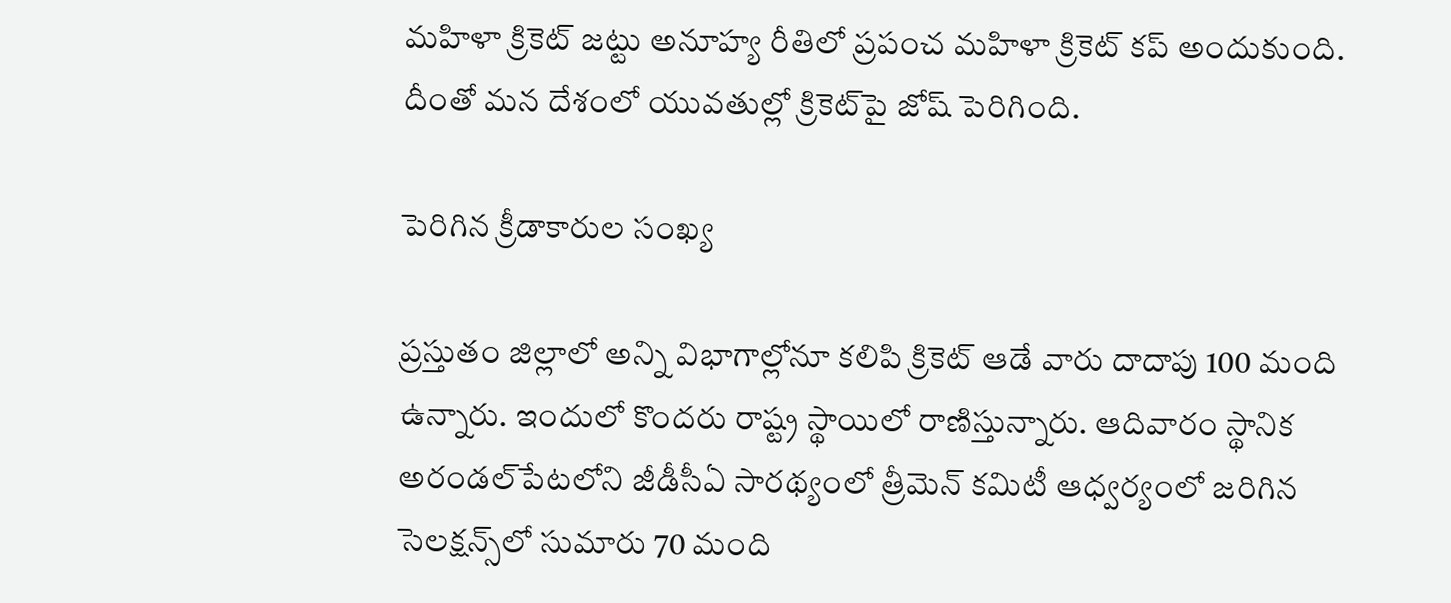మహిళా క్రికెట్‌ జట్టు అనూహ్య రీతిలో ప్రపంచ మహిళా క్రికెట్‌ కప్‌ అందుకుంది. దీంతో మన దేశంలో యువతుల్లో క్రికెట్‌పై జోష్‌ పెరిగింది.

పెరిగిన క్రీడాకారుల సంఖ్య

ప్రస్తుతం జిల్లాలో అన్ని విభాగాల్లోనూ కలిపి క్రికెట్‌ ఆడే వారు దాదాపు 100 మంది ఉన్నారు. ఇందులో కొందరు రాష్ట్ర స్థాయిలో రాణిస్తున్నారు. ఆదివారం స్థానిక అరండల్‌పేటలోని జీడీసీఏ సారథ్యంలో త్రీమెన్‌ కమిటీ ఆధ్వర్యంలో జరిగిన సెలక్షన్స్‌లో సుమారు 70 మంది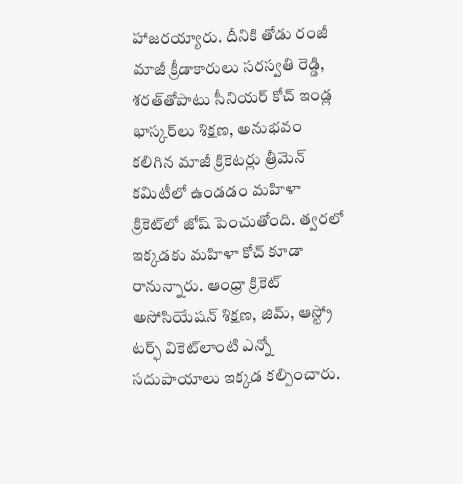హాజరయ్యారు. దీనికి తోడు రంజీ మాజీ క్రీడాకారులు సరస్వతి రెడ్డి, శరత్‌తోపాటు సీనియర్‌ కోచ్‌ ఇండ్ల భాస్కర్‌లు శిక్షణ, అనుభవం కలిగిన మాజీ క్రికెటర్లు త్రీమెన్‌ కమిటీలో ఉండడం మహిళా క్రికెట్‌లో జోష్‌ పెంచుతోంది. త్వరలో ఇక్కడకు మహిళా కోచ్‌ కూడా రానున్నారు. ఆంధ్రా క్రికెట్‌ అసోసియేషన్‌ శిక్షణ, జిమ్‌, ఆస్ట్రో టర్ఫ్‌ వికెట్‌లాంటి ఎన్నో సదుపాయాలు ఇక్కడ కల్పించారు.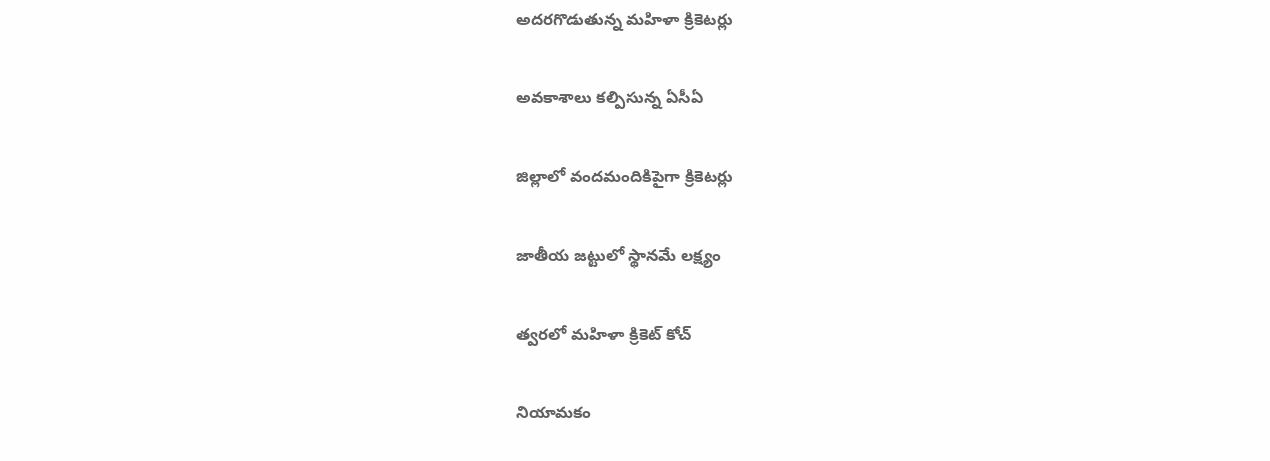అదరగొడుతున్న మహిళా క్రికెటర్లు

అవకాశాలు కల్పిసున్న ఏసీఏ

జిల్లాలో వందమందికిపైగా క్రికెటర్లు

జాతీయ జట్టులో స్థానమే లక్ష్యం

త్వరలో మహిళా క్రికెట్‌ కోచ్‌

నియామకం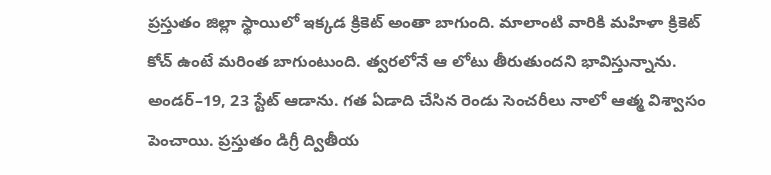ప్రస్తుతం జిల్లా స్థాయిలో ఇక్కడ క్రికెట్‌ అంతా బాగుంది. మాలాంటి వారికి మహిళా క్రికెట్‌ కోచ్‌ ఉంటే మరింత బాగుంటుంది. త్వరలోనే ఆ లోటు తీరుతుందని భావిస్తున్నాను. అండర్‌–19, 23 స్టేట్‌ ఆడాను. గత ఏడాది చేసిన రెండు సెంచరీలు నాలో ఆత్మ విశ్వాసం పెంచాయి. ప్రస్తుతం డిగ్రీ ద్వితీయ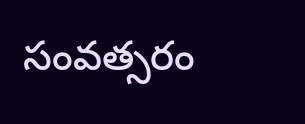సంవత్సరం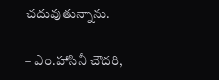చదువుతున్నాను.

– ఎం.హాసినీ చౌదరి,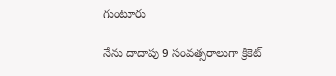గుంటూరు

నేను దాదాపు 9 సంవత్సరాలుగా క్రికెట్‌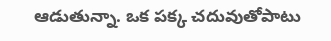ఆడుతున్నా. ఒక పక్క చదువుతోపాటు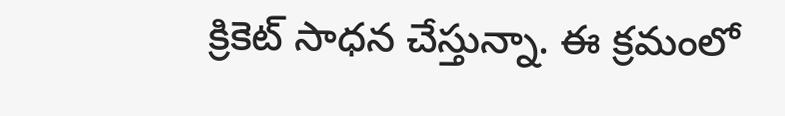క్రికెట్‌ సాధన చేస్తున్నా. ఈ క్రమంలో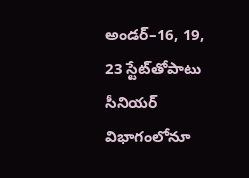అండర్‌–16, 19, 23 స్టేట్‌తోపాటు సీనియర్‌ విభాగంలోనూ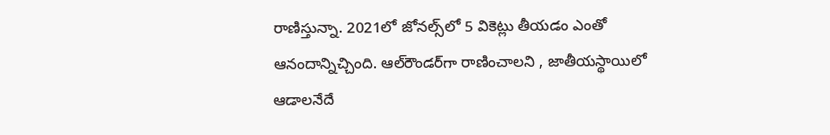రాణిస్తున్నా. 2021లో జోనల్స్‌లో 5 వికెట్లు తీయడం ఎంతో ఆనందాన్నిచ్చింది. ఆల్‌రౌండర్‌గా రాణించాలని , జాతీయస్థాయిలో ఆడాలనేదే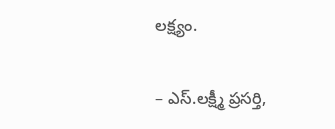లక్ష్యం.

– ఎస్‌.లక్ష్మీ ప్రసర్తి,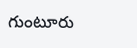గుంటూరు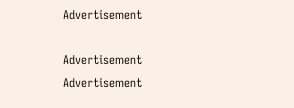Advertisement

Advertisement
Advertisement